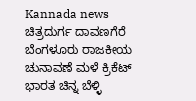Kannada news ಚಿತ್ರದುರ್ಗ ದಾವಣಗೆರೆ ಬೆಂಗಳೂರು ರಾಜಕೀಯ ಚುನಾವಣೆ ಮಳೆ ಕ್ರಿಕೆಟ್ ಭಾರತ ಚಿನ್ನ ಬೆಳ್ಳಿ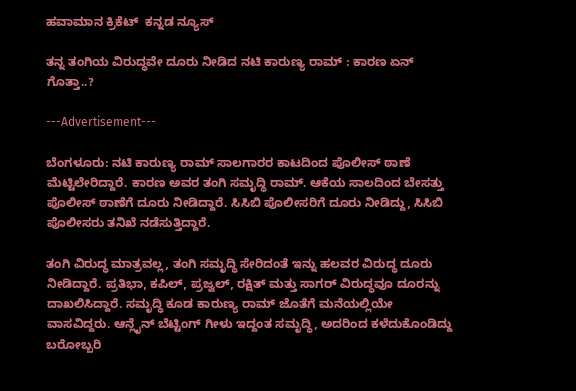ಹವಾಮಾನ ಕ್ರಿಕೆಟ್  ಕನ್ನಡ ನ್ಯೂಸ್

ತನ್ನ ತಂಗಿಯ ವಿರುದ್ಧವೇ ದೂರು ನೀಡಿದ ನಟಿ ಕಾರುಣ್ಯ ರಾಮ್ : ಕಾರಣ ಏನ್ ಗೊತ್ತಾ..?

---Advertisement---

ಬೆಂಗಳೂರು: ನಟಿ ಕಾರುಣ್ಯ ರಾಮ್ ಸಾಲಗಾರರ ಕಾಟದಿಂದ ಪೊಲೀಸ್ ಠಾಣೆ ಮೆಟ್ಟಿಲೇರಿದ್ದಾರೆ. ಕಾರಣ ಅವರ ತಂಗಿ ಸಮೃದ್ಧಿ ರಾಮ್. ಆಕೆಯ ಸಾಲದಿಂದ ಬೇಸತ್ತು ಪೊಲೀಸ್ ಠಾಣೆಗೆ ದೂರು ನೀಡಿದ್ದಾರೆ. ಸಿಸಿಬಿ ಪೊಲೀಸರಿಗೆ ದೂರು ನೀಡಿದ್ದು, ಸಿಸಿಬಿ ಪೊಲೀಸರು ತನಿಖೆ ನಡೆಸುತ್ತಿದ್ದಾರೆ.

ತಂಗಿ ವಿರುದ್ಧ ಮಾತ್ರವಲ್ಲ, ತಂಗಿ ಸಮೃದ್ಧಿ ಸೇರಿದಂತೆ ಇನ್ನು ಹಲವರ ವಿರುದ್ಧ ದೂರು ನೀಡಿದ್ದಾರೆ. ಪ್ರತಿಭಾ, ಕಪಿಲ್, ಪ್ರಜ್ವಲ್, ರಕ್ಷಿತ್ ಮತ್ತು ಸಾಗರ್ ವಿರುದ್ಧವೂ ದೂರನ್ನು ದಾಖಲಿಸಿದ್ದಾರೆ. ಸಮೃದ್ಧಿ ಕೂಡ ಕಾರುಣ್ಯ ರಾಮ್ ಜೊತೆಗೆ ಮನೆಯಲ್ಲಿಯೇ ವಾಸವಿದ್ದರು. ಆನ್ಲೈನ್ ಬೆಟ್ಟಿಂಗ್ ಗೀಳು ಇದ್ದಂತ ಸಮೃದ್ಧಿ, ಅದರಿಂದ ಕಳೆದುಕೊಂಡಿದ್ದು ಬರೋಬ್ಬರಿ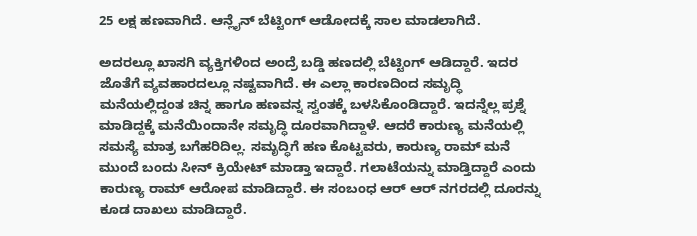25 ಲಕ್ಷ ಹಣವಾಗಿದೆ. ಆನ್ಲೈನ್ ಬೆಟ್ಟಿಂಗ್ ಆಡೋದಕ್ಕೆ ಸಾಲ ಮಾಡಲಾಗಿದೆ.

ಅದರಲ್ಲೂ ಖಾಸಗಿ ವ್ಯಕ್ತಿಗಳಿಂದ ಅಂದ್ರೆ ಬಡ್ಡಿ ಹಣದಲ್ಲಿ ಬೆಟ್ಟಿಂಗ್ ಆಡಿದ್ದಾರೆ. ಇದರ ಜೊತೆಗೆ ವ್ಯವಹಾರದಲ್ಲೂ ನಷ್ಟವಾಗಿದೆ. ಈ ಎಲ್ಲಾ ಕಾರಣದಿಂದ ಸಮೃದ್ಧಿ ಮನೆಯಲ್ಲಿದ್ದಂತ ಚಿನ್ನ ಹಾಗೂ ಹಣವನ್ನ ಸ್ವಂತಕ್ಕೆ ಬಳಸಿಕೊಂಡಿದ್ದಾರೆ. ಇದನ್ನೆಲ್ಲ ಪ್ರಶ್ನೆ ಮಾಡಿದ್ದಕ್ಕೆ ಮನೆಯಿಂದಾನೇ ಸಮೃದ್ಧಿ ದೂರವಾಗಿದ್ದಾಳೆ. ಆದರೆ ಕಾರುಣ್ಯ ಮನೆಯಲ್ಲಿ ಸಮಸ್ಯೆ ಮಾತ್ರ ಬಗೆಹರಿದಿಲ್ಲ. ಸಮೃದ್ಧಿಗೆ ಹಣ ಕೊಟ್ಟವರು, ಕಾರುಣ್ಯ ರಾಮ್ ಮನೆ ಮುಂದೆ ಬಂದು ಸೀನ್ ಕ್ರಿಯೇಟ್ ಮಾಡ್ತಾ ಇದ್ದಾರೆ. ಗಲಾಟೆಯನ್ನು ಮಾಡ್ತಿದ್ದಾರೆ ಎಂದು ಕಾರುಣ್ಯ ರಾಮ್ ಆರೋಪ ಮಾಡಿದ್ದಾರೆ. ಈ ಸಂಬಂಧ ಆರ್ ಆರ್ ನಗರದಲ್ಲಿ ದೂರನ್ನು ಕೂಡ ದಾಖಲು ಮಾಡಿದ್ದಾರೆ.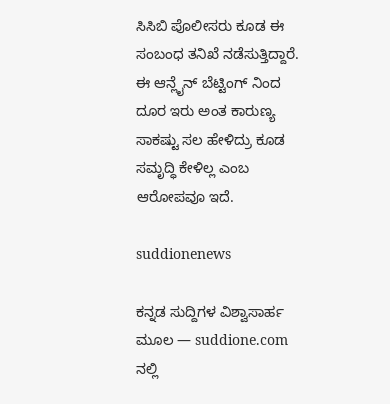ಸಿಸಿಬಿ ಪೊಲೀಸರು ಕೂಡ ಈ ಸಂಬಂಧ ತನಿಖೆ ನಡೆಸುತ್ತಿದ್ದಾರೆ. ಈ ಆನ್ಲೈನ್ ಬೆಟ್ಟಿಂಗ್ ನಿಂದ ದೂರ ಇರು ಅಂತ ಕಾರುಣ್ಯ ಸಾಕಷ್ಟು ಸಲ ಹೇಳಿದ್ರು ಕೂಡ ಸಮೃದ್ಧಿ ಕೇಳಿಲ್ಲ ಎಂಬ ಆರೋಪವೂ ಇದೆ.

suddionenews

ಕನ್ನಡ ಸುದ್ದಿಗಳ ವಿಶ್ವಾಸಾರ್ಹ ಮೂಲ — suddione.com ನಲ್ಲಿ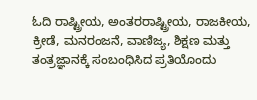ಓದಿ ರಾಷ್ಟ್ರೀಯ, ಅಂತರರಾಷ್ಟ್ರೀಯ, ರಾಜಕೀಯ, ಕ್ರೀಡೆ, ಮನರಂಜನೆ, ವಾಣಿಜ್ಯ, ಶಿಕ್ಷಣ ಮತ್ತು ತಂತ್ರಜ್ಞಾನಕ್ಕೆ ಸಂಬಂಧಿಸಿದ ಪ್ರತಿಯೊಂದು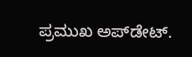ಪ್ರಮುಖ ಅಪ್‌ಡೇಟ್.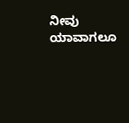ನೀವು ಯಾವಾಗಲೂ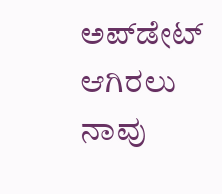ಅಪ್‌ಡೇಟ್ ಆಗಿರಲು ನಾವು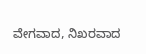ವೇಗವಾದ, ನಿಖರವಾದ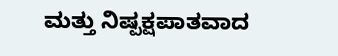ಮತ್ತು ನಿಷ್ಪಕ್ಷಪಾತವಾದ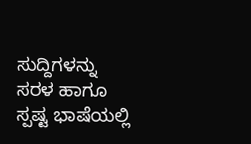ಸುದ್ದಿಗಳನ್ನು ಸರಳ ಹಾಗೂ ಸ್ಪಷ್ಟ ಭಾಷೆಯಲ್ಲಿ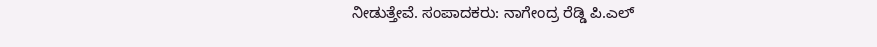ನೀಡುತ್ತೇವೆ. ಸಂಪಾದಕರು: ನಾಗೇಂದ್ರ ರೆಡ್ಡಿ ಪಿ.ಎಲ್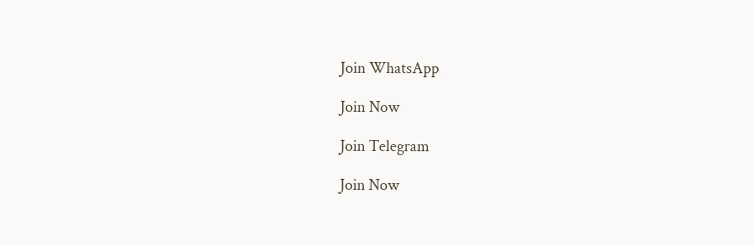Join WhatsApp

Join Now

Join Telegram

Join Now